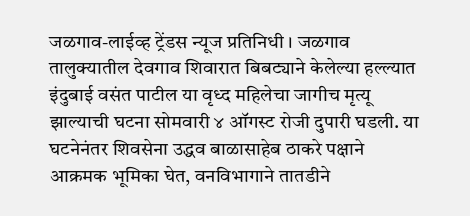जळगाव-लाईव्ह ट्रेंडस न्यूज प्रतिनिधी । जळगाव तालुक्यातील देवगाव शिवारात बिबट्याने केलेल्या हल्ल्यात इंदुबाई वसंत पाटील या वृध्द महिलेचा जागीच मृत्यू झाल्याची घटना सोमवारी ४ ऑगस्ट रोजी दुपारी घडली. या घटनेनंतर शिवसेना उद्धव बाळासाहेब ठाकरे पक्षाने आक्रमक भूमिका घेत, वनविभागाने तातडीने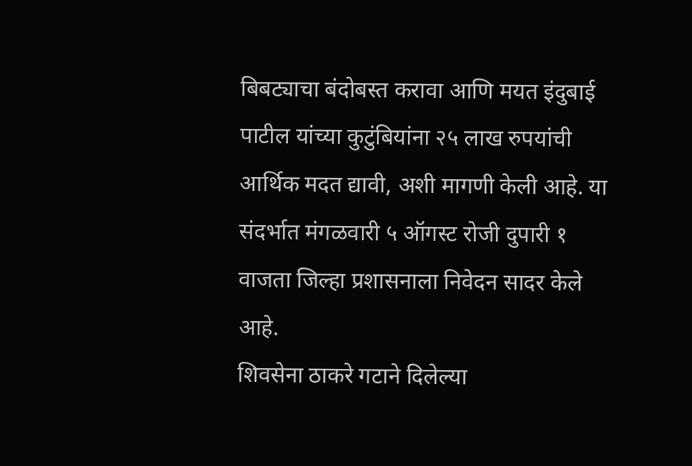बिबट्याचा बंदोबस्त करावा आणि मयत इंदुबाई पाटील यांच्या कुटुंबियांना २५ लाख रुपयांची आर्थिक मदत द्यावी, अशी मागणी केली आहे. या संदर्भात मंगळवारी ५ ऑगस्ट रोजी दुपारी १ वाजता जिल्हा प्रशासनाला निवेदन सादर केले आहे.
शिवसेना ठाकरे गटाने दिलेल्या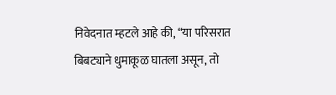निवेदनात म्हटले आहे की, “या परिसरात बिबट्याने धुमाकूळ घातला असून, तो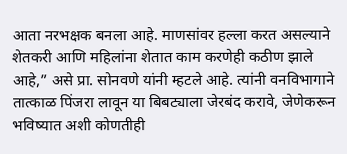आता नरभक्षक बनला आहे. माणसांवर हल्ला करत असल्याने शेतकरी आणि महिलांना शेतात काम करणेही कठीण झाले आहे,” असे प्रा. सोनवणे यांनी म्हटले आहे. त्यांनी वनविभागाने तात्काळ पिंजरा लावून या बिबट्याला जेरबंद करावे, जेणेकरून भविष्यात अशी कोणतीही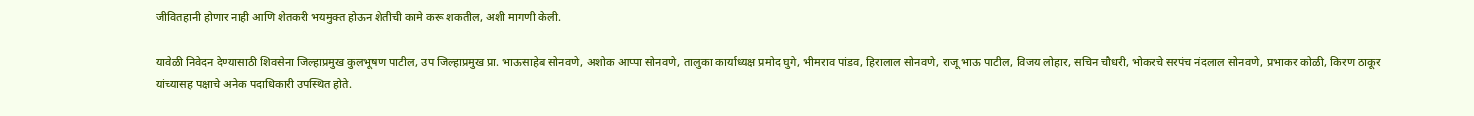जीवितहानी होणार नाही आणि शेतकरी भयमुक्त होऊन शेतीची कामे करू शकतील, अशी मागणी केली.

यावेळी निवेदन देण्यासाठी शिवसेना जिल्हाप्रमुख कुलभूषण पाटील, उप जिल्हाप्रमुख प्रा. भाऊसाहेब सोनवणे, अशोक आप्पा सोनवणे, तालुका कार्याध्यक्ष प्रमोद घुगे, भीमराव पांडव, हिरालाल सोनवणे, राजू भाऊ पाटील, विजय लोहार, सचिन चौधरी, भोकरचे सरपंच नंदलाल सोनवणे, प्रभाकर कोळी, किरण ठाकूर यांच्यासह पक्षाचे अनेक पदाधिकारी उपस्थित होते.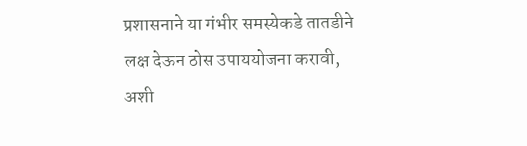प्रशासनाने या गंभीर समस्येकडे तातडीने लक्ष देऊन ठोस उपाययोजना करावी, अशी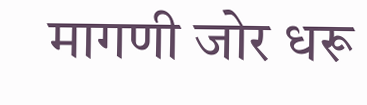मागणी जोर धरू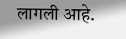लागली आहे.